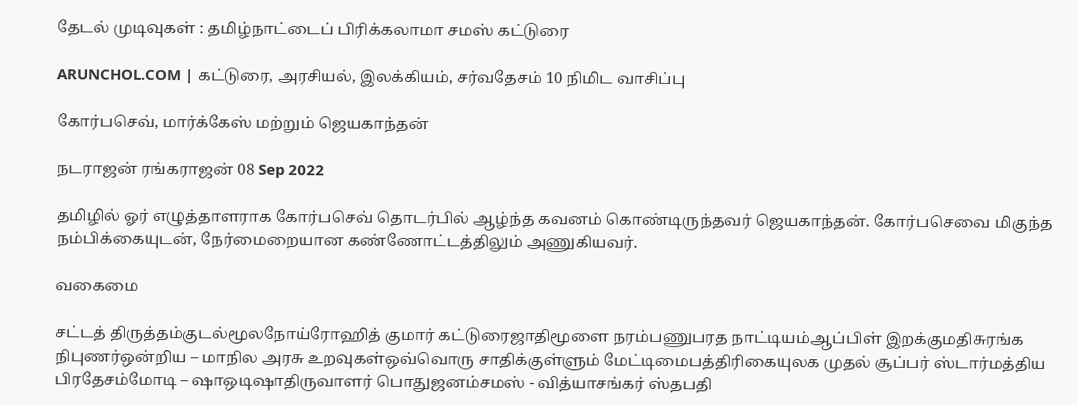தேடல் முடிவுகள் : தமிழ்நாட்டைப் பிரிக்கலாமா சமஸ் கட்டுரை

ARUNCHOL.COM | கட்டுரை, அரசியல், இலக்கியம், சர்வதேசம் 10 நிமிட வாசிப்பு

கோர்பசெவ், மார்க்கேஸ் மற்றும் ஜெயகாந்தன்

நடராஜன் ரங்கராஜன் 08 Sep 2022

தமிழில் ஓர் எழுத்தாளராக கோர்பசெவ் தொடர்பில் ஆழ்ந்த கவனம் கொண்டிருந்தவர் ஜெயகாந்தன். கோர்பசெவை மிகுந்த நம்பிக்கையுடன், நேர்மைறையான கண்ணோட்டத்திலும் அணுகியவர்.

வகைமை

சட்டத் திருத்தம்குடல்மூலநோய்ரோஹித் குமார் கட்டுரைஜாதிமூளை நரம்பணுபரத நாட்டியம்ஆப்பிள் இறக்குமதிசுரங்க நிபுணர்ஒன்றிய – மாநில அரசு உறவுகள்ஒவ்வொரு சாதிக்குள்ளும் மேட்டிமைபத்திரிகையுலக முதல் சூப்பர் ஸ்டார்மத்திய பிரதேசம்மோடி – ஷாஒடிஷாதிருவாளர் பொதுஜனம்சமஸ் - வித்யாசங்கர் ஸ்தபதி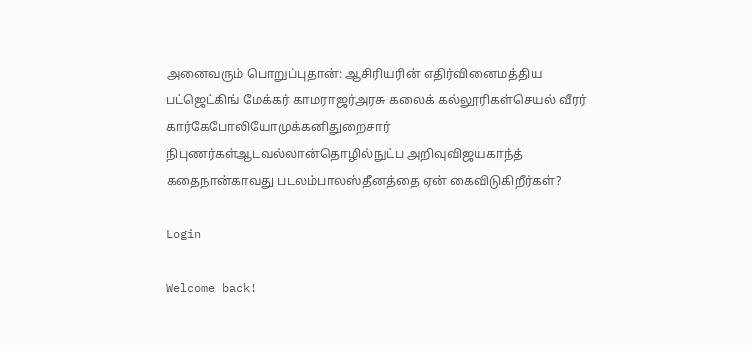அனைவரும் பொறுப்புதான்: ஆசிரியரின் எதிர்வினைமத்திய பட்ஜெட்கிங் மேக்கர் காமராஜர்அரசு கலைக் கல்லூரிகள்செயல் வீரர் கார்கேபோலியோமுக்கனிதுறைசார் நிபுணர்கள்ஆடவல்லான்தொழில்நுட்ப அறிவுவிஜயகாந்த் கதைநான்காவது படலம்பாலஸ்தீனத்தை ஏன் கைவிடுகிறீர்கள்?

Login

Welcome back!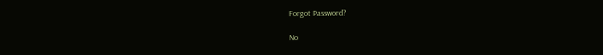Forgot Password?

No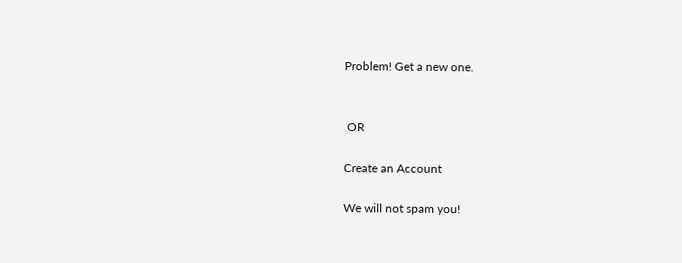Problem! Get a new one.


 OR

Create an Account

We will not spam you!